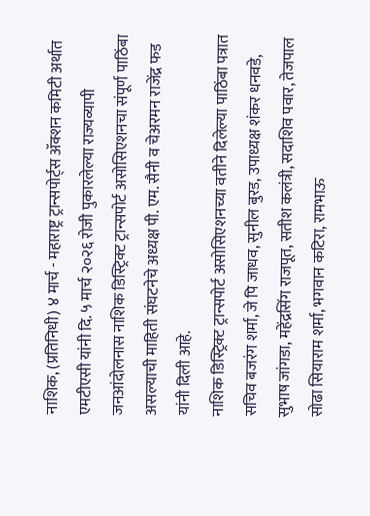नाशिक, (प्रतिनिधी) ४ मार्च - महाराष्ट्र ट्रान्सपोर्ट्स ॲक्शन कमिटी अर्थात एमटीएसी यांनी दि. ५ मार्च २०२६ रोजी पुकारलेल्या राज्यव्यापी जनआंदोलनास नाशिक डिस्ट्रिक्ट ट्रान्सपोर्ट असोसिएशनचा संपूर्ण पाठिंबा असल्याची माहिती संघटनेचे अध्यक्ष पी. एम. सैनी व चेअरमन राजेंद्र फड यांनी दिली आहे.
नाशिक डिस्ट्रिक्ट ट्रान्सपोर्ट असोसिएशनच्या वतीने दिलेल्या पाठिंबा पत्रात सचिव बजरंग शर्मा, जे पि जाधव, सुनील बुरड, उपाध्यक्ष शंकर धनवडे, सुभाष जांगडा, महेंद्रसिंग राजपूत, सतीश कलंत्री, सदाशिव पवार, तेजपाल सोढा सियाराम शर्मा, भगवान कटिरा, रामभाऊ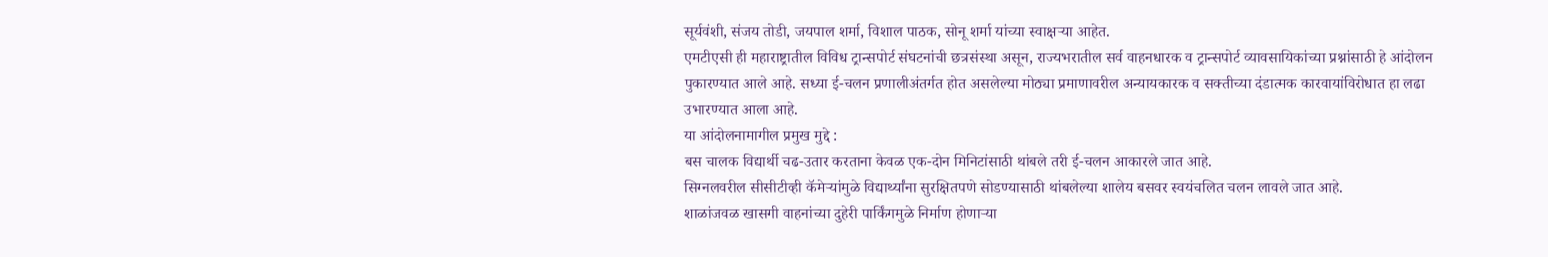सूर्यवंशी, संजय तोडी, जयपाल शर्मा, विशाल पाठक, सोनू शर्मा यांच्या स्वाक्षऱ्या आहेत.
एमटीएसी ही महाराष्ट्रातील विविध ट्रान्सपोर्ट संघटनांची छत्रसंस्था असून, राज्यभरातील सर्व वाहनधारक व ट्रान्सपोर्ट व्यावसायिकांच्या प्रश्नांसाठी हे आंदोलन पुकारण्यात आले आहे. सध्या ई-चलन प्रणालीअंतर्गत होत असलेल्या मोठ्या प्रमाणावरील अन्यायकारक व सक्तीच्या दंडात्मक कारवायांविरोधात हा लढा उभारण्यात आला आहे.
या आंदोलनामागील प्रमुख मुद्दे :
बस चालक विद्यार्थी चढ-उतार करताना केवळ एक-दोन मिनिटांसाठी थांबले तरी ई-चलन आकारले जात आहे.
सिग्नलवरील सीसीटीव्ही कॅमेऱ्यांमुळे विद्यार्थ्यांना सुरक्षितपणे सोडण्यासाठी थांबलेल्या शालेय बसवर स्वयंचलित चलन लावले जात आहे.
शाळांजवळ खासगी वाहनांच्या दुहेरी पार्किंगमुळे निर्माण होणाऱ्या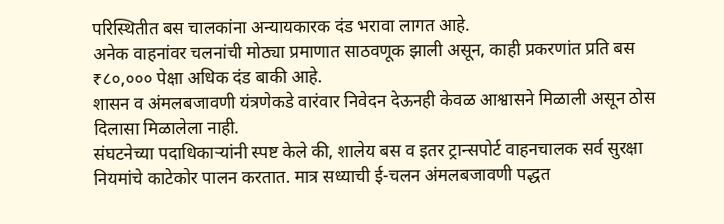परिस्थितीत बस चालकांना अन्यायकारक दंड भरावा लागत आहे.
अनेक वाहनांवर चलनांची मोठ्या प्रमाणात साठवणूक झाली असून, काही प्रकरणांत प्रति बस ₹८०,००० पेक्षा अधिक दंड बाकी आहे.
शासन व अंमलबजावणी यंत्रणेकडे वारंवार निवेदन देऊनही केवळ आश्वासने मिळाली असून ठोस दिलासा मिळालेला नाही.
संघटनेच्या पदाधिकाऱ्यांनी स्पष्ट केले की, शालेय बस व इतर ट्रान्सपोर्ट वाहनचालक सर्व सुरक्षा नियमांचे काटेकोर पालन करतात. मात्र सध्याची ई-चलन अंमलबजावणी पद्धत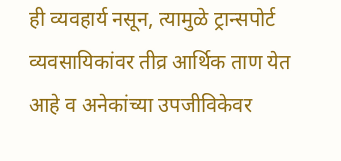ही व्यवहार्य नसून, त्यामुळे ट्रान्सपोर्ट व्यवसायिकांवर तीव्र आर्थिक ताण येत आहे व अनेकांच्या उपजीविकेवर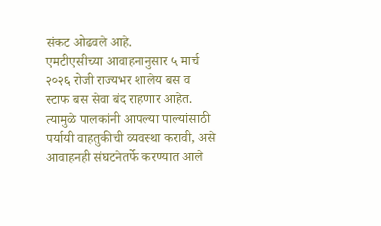संकट ओढवले आहे.
एमटीएसीच्या आवाहनानुसार ५ मार्च २०२६ रोजी राज्यभर शालेय बस व स्टाफ बस सेवा बंद राहणार आहेत. त्यामुळे पालकांनी आपल्या पाल्यांसाठी पर्यायी वाहतुकीची व्यवस्था करावी, असे आवाहनही संघटनेतर्फे करण्यात आले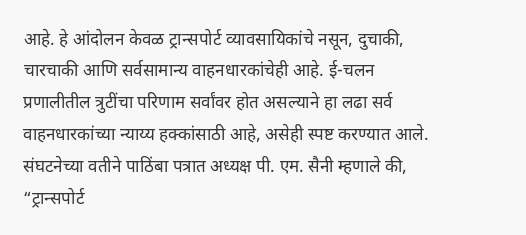आहे. हे आंदोलन केवळ ट्रान्सपोर्ट व्यावसायिकांचे नसून, दुचाकी, चारचाकी आणि सर्वसामान्य वाहनधारकांचेही आहे. ई-चलन प्रणालीतील त्रुटींचा परिणाम सर्वांवर होत असल्याने हा लढा सर्व वाहनधारकांच्या न्याय्य हक्कांसाठी आहे, असेही स्पष्ट करण्यात आले.
संघटनेच्या वतीने पाठिंबा पत्रात अध्यक्ष पी. एम. सैनी म्हणाले की, “ट्रान्सपोर्ट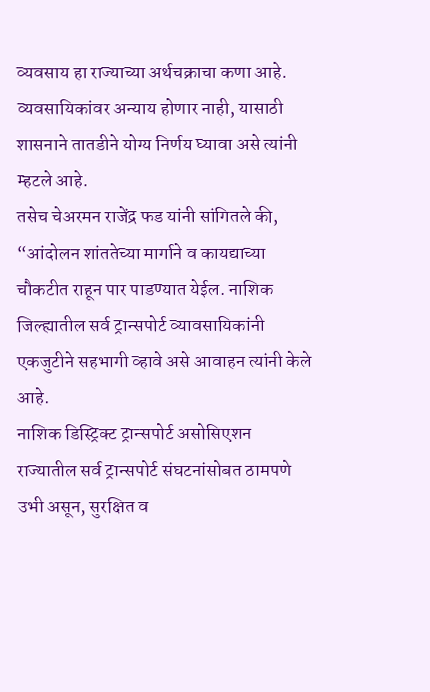व्यवसाय हा राज्याच्या अर्थचक्राचा कणा आहे. व्यवसायिकांवर अन्याय होणार नाही, यासाठी शासनाने तातडीने योग्य निर्णय घ्यावा असे त्यांनी म्हटले आहे.
तसेच चेअरमन राजेंद्र फड यांनी सांगितले की, “आंदोलन शांततेच्या मार्गाने व कायद्याच्या चौकटीत राहून पार पाडण्यात येईल. नाशिक जिल्ह्यातील सर्व ट्रान्सपोर्ट व्यावसायिकांनी एकजुटीने सहभागी व्हावे असे आवाहन त्यांनी केले आहे.
नाशिक डिस्ट्रिक्ट ट्रान्सपोर्ट असोसिएशन राज्यातील सर्व ट्रान्सपोर्ट संघटनांसोबत ठामपणे उभी असून, सुरक्षित व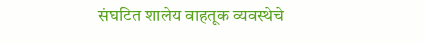संघटित शालेय वाहतूक व्यवस्थेचे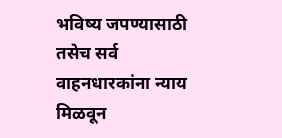भविष्य जपण्यासाठी तसेच सर्व वाहनधारकांना न्याय मिळवून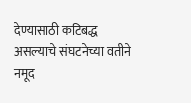देण्यासाठी कटिबद्ध असल्याचे संघटनेच्या वतीने नमूद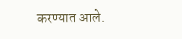करण्यात आले.